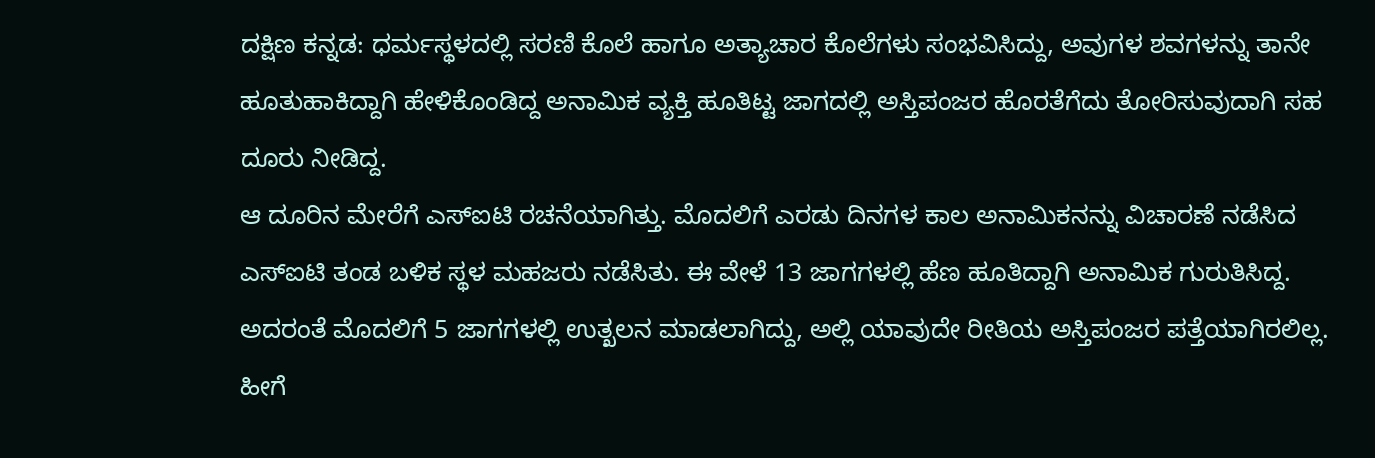ದಕ್ಷಿಣ ಕನ್ನಡ: ಧರ್ಮಸ್ಥಳದಲ್ಲಿ ಸರಣಿ ಕೊಲೆ ಹಾಗೂ ಅತ್ಯಾಚಾರ ಕೊಲೆಗಳು ಸಂಭವಿಸಿದ್ದು, ಅವುಗಳ ಶವಗಳನ್ನು ತಾನೇ ಹೂತುಹಾಕಿದ್ದಾಗಿ ಹೇಳಿಕೊಂಡಿದ್ದ ಅನಾಮಿಕ ವ್ಯಕ್ತಿ ಹೂತಿಟ್ಟ ಜಾಗದಲ್ಲಿ ಅಸ್ತಿಪಂಜರ ಹೊರತೆಗೆದು ತೋರಿಸುವುದಾಗಿ ಸಹ ದೂರು ನೀಡಿದ್ದ.
ಆ ದೂರಿನ ಮೇರೆಗೆ ಎಸ್ಐಟಿ ರಚನೆಯಾಗಿತ್ತು. ಮೊದಲಿಗೆ ಎರಡು ದಿನಗಳ ಕಾಲ ಅನಾಮಿಕನನ್ನು ವಿಚಾರಣೆ ನಡೆಸಿದ ಎಸ್ಐಟಿ ತಂಡ ಬಳಿಕ ಸ್ಥಳ ಮಹಜರು ನಡೆಸಿತು. ಈ ವೇಳೆ 13 ಜಾಗಗಳಲ್ಲಿ ಹೆಣ ಹೂತಿದ್ದಾಗಿ ಅನಾಮಿಕ ಗುರುತಿಸಿದ್ದ.
ಅದರಂತೆ ಮೊದಲಿಗೆ 5 ಜಾಗಗಳಲ್ಲಿ ಉತ್ಖಲನ ಮಾಡಲಾಗಿದ್ದು, ಅಲ್ಲಿ ಯಾವುದೇ ರೀತಿಯ ಅಸ್ತಿಪಂಜರ ಪತ್ತೆಯಾಗಿರಲಿಲ್ಲ. ಹೀಗೆ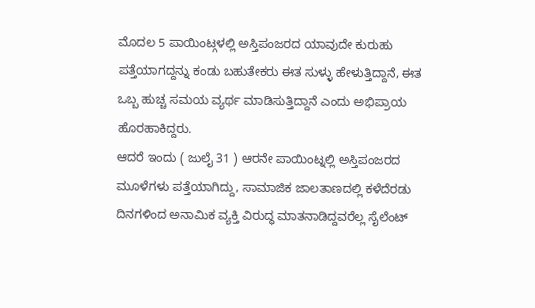ಮೊದಲ 5 ಪಾಯಿಂಟ್ಗಳಲ್ಲಿ ಅಸ್ತಿಪಂಜರದ ಯಾವುದೇ ಕುರುಹು ಪತ್ತೆಯಾಗದ್ದನ್ನು ಕಂಡು ಬಹುತೇಕರು ಈತ ಸುಳ್ಳು ಹೇಳುತ್ತಿದ್ದಾನೆ, ಈತ ಒಬ್ಬ ಹುಚ್ಚ ಸಮಯ ವ್ಯರ್ಥ ಮಾಡಿಸುತ್ತಿದ್ದಾನೆ ಎಂದು ಅಭಿಪ್ರಾಯ ಹೊರಹಾಕಿದ್ದರು.
ಆದರೆ ಇಂದು ( ಜುಲೈ 31 ) ಆರನೇ ಪಾಯಿಂಟ್ನಲ್ಲಿ ಅಸ್ತಿಪಂಜರದ ಮೂಳೆಗಳು ಪತ್ತೆಯಾಗಿದ್ದು, ಸಾಮಾಜಿಕ ಜಾಲತಾಣದಲ್ಲಿ ಕಳೆದೆರಡು ದಿನಗಳಿಂದ ಅನಾಮಿಕ ವ್ಯಕ್ತಿ ವಿರುದ್ಧ ಮಾತನಾಡಿದ್ದವರೆಲ್ಲ ಸೈಲೆಂಟ್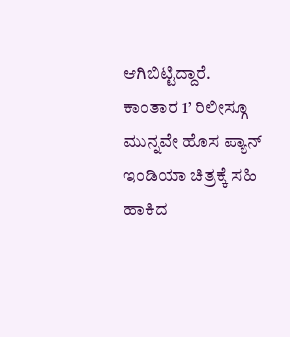ಆಗಿಬಿಟ್ಟಿದ್ದಾರೆ.
ಕಾಂತಾರ 1’ ರಿಲೀಸ್ಗೂ ಮುನ್ನವೇ ಹೊಸ ಪ್ಯಾನ್ ಇಂಡಿಯಾ ಚಿತ್ರಕ್ಕೆ ಸಹಿ ಹಾಕಿದ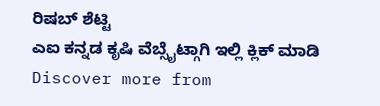ರಿಷಬ್ ಶೆಟ್ಟಿ
ಎಐ ಕನ್ನಡ ಕೃಷಿ ವೆಬ್ಸೈಟ್ಗಾಗಿ ಇಲ್ಲಿ ಕ್ಲಿಕ್ ಮಾಡಿ
Discover more from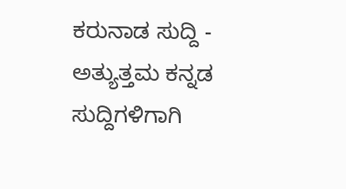ಕರುನಾಡ ಸುದ್ದಿ - ಅತ್ಯುತ್ತಮ ಕನ್ನಡ ಸುದ್ದಿಗಳಿಗಾಗಿ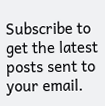Subscribe to get the latest posts sent to your email.